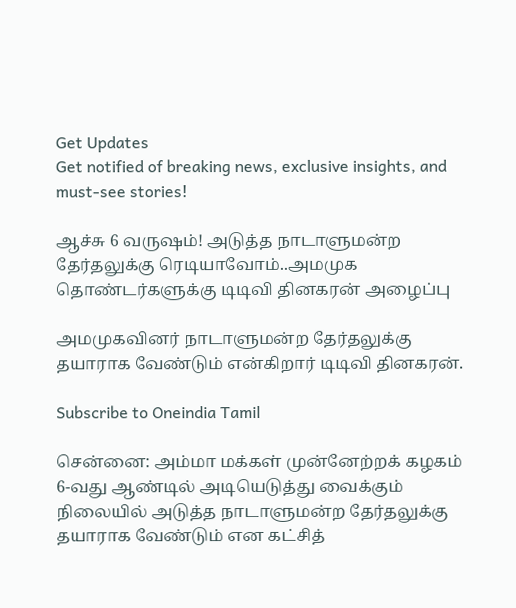Get Updates
Get notified of breaking news, exclusive insights, and must-see stories!

ஆச்சு 6 வருஷம்! அடுத்த நாடாளுமன்ற தேர்தலுக்கு ரெடியாவோம்..அமமுக தொண்டர்களுக்கு டிடிவி தினகரன் அழைப்பு

அமமுகவினர் நாடாளுமன்ற தேர்தலுக்கு தயாராக வேண்டும் என்கிறார் டிடிவி தினகரன்.

Subscribe to Oneindia Tamil

சென்னை: அம்மா மக்கள் முன்னேற்றக் கழகம் 6-வது ஆண்டில் அடியெடுத்து வைக்கும் நிலையில் அடுத்த நாடாளுமன்ற தேர்தலுக்கு தயாராக வேண்டும் என கட்சித்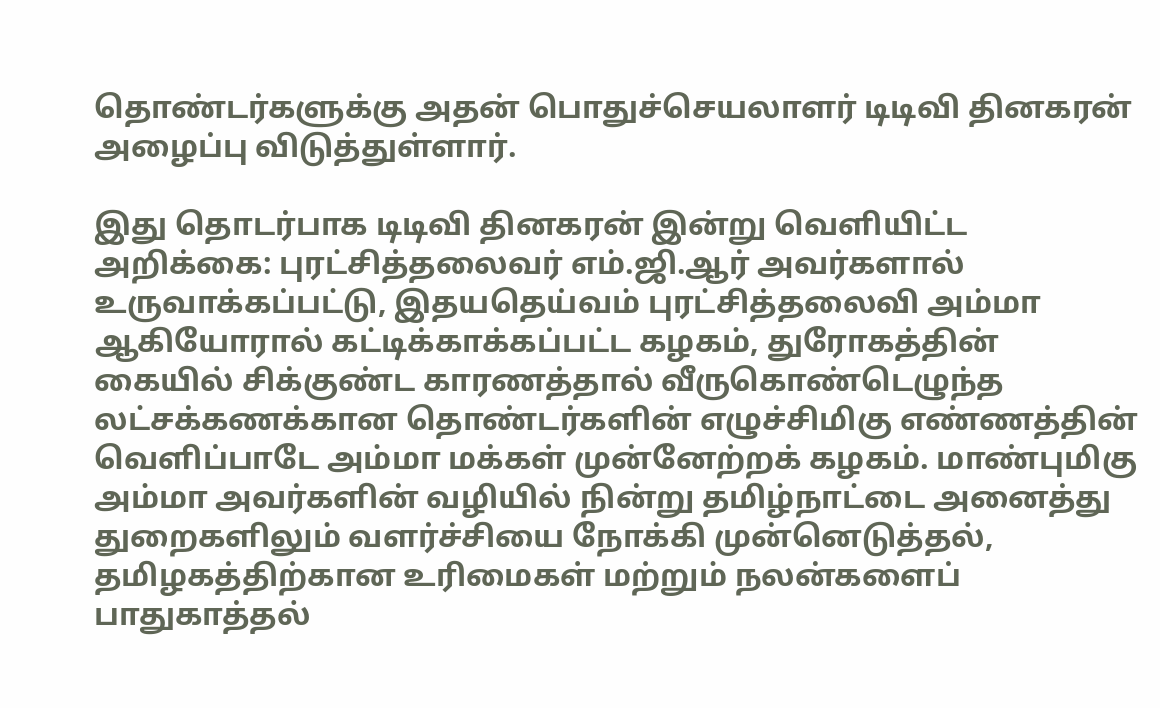தொண்டர்களுக்கு அதன் பொதுச்செயலாளர் டிடிவி தினகரன் அழைப்பு விடுத்துள்ளார்.

இது தொடர்பாக டிடிவி தினகரன் இன்று வெளியிட்ட அறிக்கை: புரட்சித்தலைவர் எம்.ஜி.ஆர் அவர்களால் உருவாக்கப்பட்டு, இதயதெய்வம் புரட்சித்தலைவி அம்மா ஆகியோரால் கட்டிக்காக்கப்பட்ட கழகம், துரோகத்தின் கையில் சிக்குண்ட காரணத்தால் வீருகொண்டெழுந்த லட்சக்கணக்கான தொண்டர்களின் எழுச்சிமிகு எண்ணத்தின் வெளிப்பாடே அம்மா மக்கள் முன்னேற்றக் கழகம். மாண்புமிகு அம்மா அவர்களின் வழியில் நின்று தமிழ்நாட்டை அனைத்து துறைகளிலும் வளர்ச்சியை நோக்கி முன்னெடுத்தல், தமிழகத்திற்கான உரிமைகள் மற்றும் நலன்களைப் பாதுகாத்தல்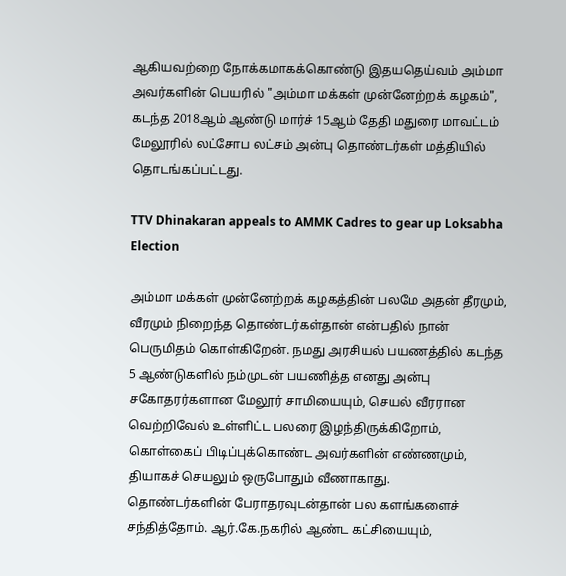ஆகியவற்றை நோக்கமாகக்கொண்டு இதயதெய்வம் அம்மா அவர்களின் பெயரில் "அம்மா மக்கள் முன்னேற்றக் கழகம்", கடந்த 2018ஆம் ஆண்டு மார்ச் 15ஆம் தேதி மதுரை மாவட்டம் மேலூரில் லட்சோப லட்சம் அன்பு தொண்டர்கள் மத்தியில் தொடங்கப்பட்டது.

TTV Dhinakaran appeals to AMMK Cadres to gear up Loksabha Election

அம்மா மக்கள் முன்னேற்றக் கழகத்தின் பலமே அதன் தீரமும், வீரமும் நிறைந்த தொண்டர்கள்தான் என்பதில் நான் பெருமிதம் கொள்கிறேன். நமது அரசியல் பயணத்தில் கடந்த 5 ஆண்டுகளில் நம்முடன் பயணித்த எனது அன்பு சகோதரர்களான மேலூர் சாமியையும், செயல் வீரரான வெற்றிவேல் உள்ளிட்ட பலரை இழந்திருக்கிறோம், கொள்கைப் பிடிப்புக்கொண்ட அவர்களின் எண்ணமும், தியாகச் செயலும் ஒருபோதும் வீணாகாது.
தொண்டர்களின் பேராதரவுடன்தான் பல களங்களைச் சந்தித்தோம். ஆர்.கே.நகரில் ஆண்ட கட்சியையும்,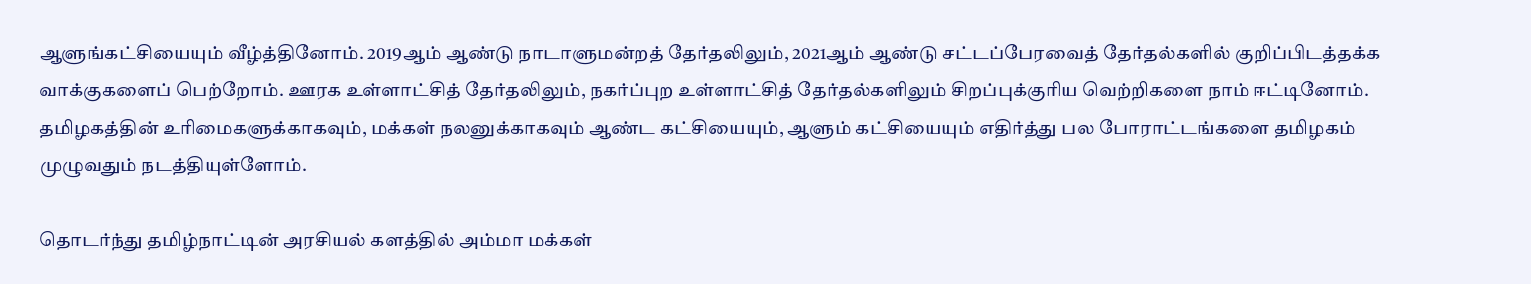ஆளுங்கட்சியையும் வீழ்த்தினோம். 2019ஆம் ஆண்டு நாடாளுமன்றத் தேர்தலிலும், 2021ஆம் ஆண்டு சட்டப்பேரவைத் தேர்தல்களில் குறிப்பிடத்தக்க வாக்குகளைப் பெற்றோம். ஊரக உள்ளாட்சித் தேர்தலிலும், நகர்ப்புற உள்ளாட்சித் தேர்தல்களிலும் சிறப்புக்குரிய வெற்றிகளை நாம் ஈட்டினோம். தமிழகத்தின் உரிமைகளுக்காகவும், மக்கள் நலனுக்காகவும் ஆண்ட கட்சியையும், ஆளும் கட்சியையும் எதிர்த்து பல போராட்டங்களை தமிழகம் முழுவதும் நடத்தியுள்ளோம்.

தொடர்ந்து தமிழ்நாட்டின் அரசியல் களத்தில் அம்மா மக்கள்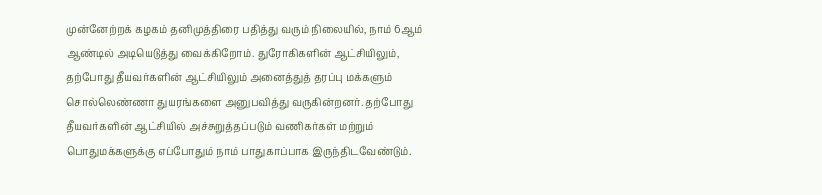முன்னேற்றக் கழகம் தனிமுத்திரை பதித்து வரும் நிலையில், நாம் 6ஆம் ஆண்டில் அடியெடுத்து வைக்கிறோம். துரோகிகளின் ஆட்சியிலும், தற்போது தீயவர்களின் ஆட்சியிலும் அனைத்துத் தரப்பு மக்களும் சொல்லெண்ணா துயரங்களை அனுபவித்து வருகின்றனர். தற்போது தீயவர்களின் ஆட்சியில் அச்சுறுத்தப்படும் வணிகர்கள் மற்றும் பொதுமக்களுக்கு எப்போதும் நாம் பாதுகாப்பாக இருந்திடவேண்டும்.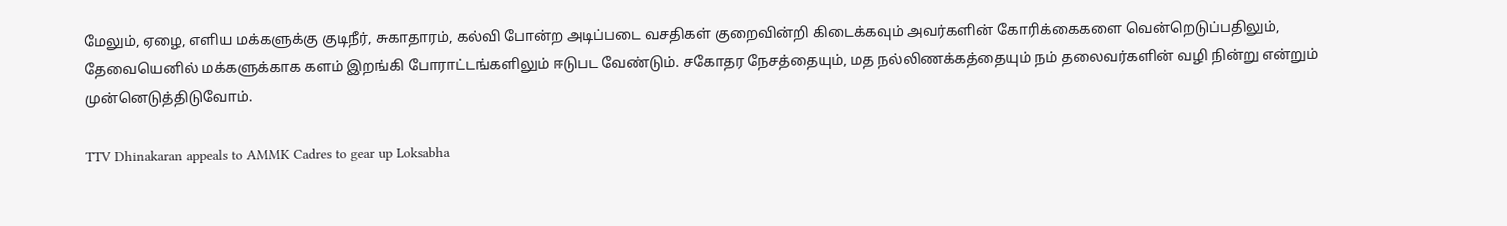மேலும், ஏழை, எளிய மக்களுக்கு குடிநீர், சுகாதாரம், கல்வி போன்ற அடிப்படை வசதிகள் குறைவின்றி கிடைக்கவும் அவர்களின் கோரிக்கைகளை வென்றெடுப்பதிலும், தேவையெனில் மக்களுக்காக களம் இறங்கி போராட்டங்களிலும் ஈடுபட வேண்டும். சகோதர நேசத்தையும், மத நல்லிணக்கத்தையும் நம் தலைவர்களின் வழி நின்று என்றும் முன்னெடுத்திடுவோம்.

TTV Dhinakaran appeals to AMMK Cadres to gear up Loksabha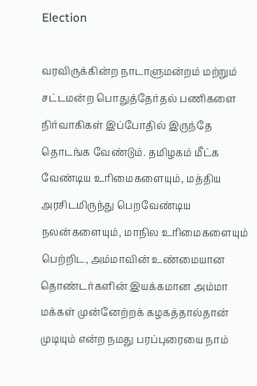Election

வரவிருக்கின்ற நாடாளுமன்றம் மற்றும் சட்டமன்ற பொதுத்தேர்தல் பணிகளை நிர்வாகிகள் இப்போதில் இருந்தே தொடங்க வேண்டும். தமிழகம் மீட்க வேண்டிய உரிமைகளையும், மத்திய அரசிடமிருந்து பெறவேண்டிய நலன்களையும், மாநில உரிமைகளையும் பெற்றிட, அம்மாவின் உண்மையான தொண்டர்களின் இயக்கமான அம்மா மக்கள் முன்னேற்றக் கழகத்தால்தான் முடியும் என்ற நமது பரப்புரையை நாம்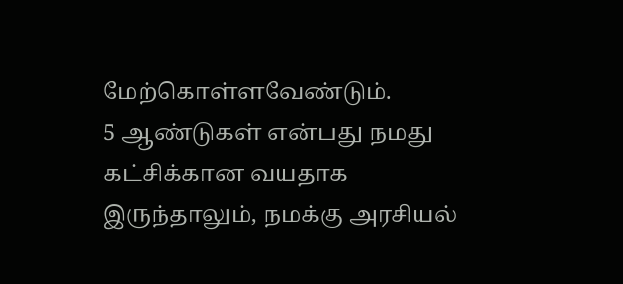மேற்கொள்ளவேண்டும்.
5 ஆண்டுகள் என்பது நமது கட்சிக்கான வயதாக இருந்தாலும், நமக்கு அரசியல்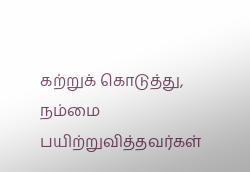கற்றுக் கொடுத்து, நம்மை பயிற்றுவித்தவர்கள்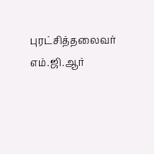புரட்சித்தலைவர் எம்.ஜி.ஆர்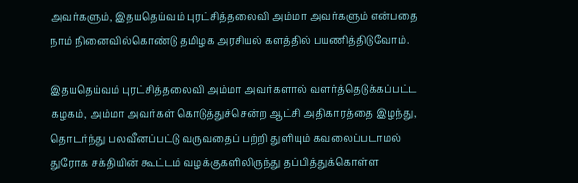அவர்களும், இதயதெய்வம் புரட்சித்தலைவி அம்மா அவர்களும் என்பதை நாம் நினைவில்கொண்டு தமிழக அரசியல் களத்தில் பயணித்திடுவோம்.

இதயதெய்வம் புரட்சித்தலைவி அம்மா அவர்களால் வளர்த்தெடுக்கப்பட்ட கழகம், அம்மா அவர்கள் கொடுத்துச்சென்ற ஆட்சி அதிகாரத்தை இழந்து, தொடர்ந்து பலவீனப்பட்டு வருவதைப் பற்றி துளியும் கவலைப்படாமல் துரோக சக்தியின் கூட்டம் வழக்குகளிலிருந்து தப்பித்துக்கொள்ள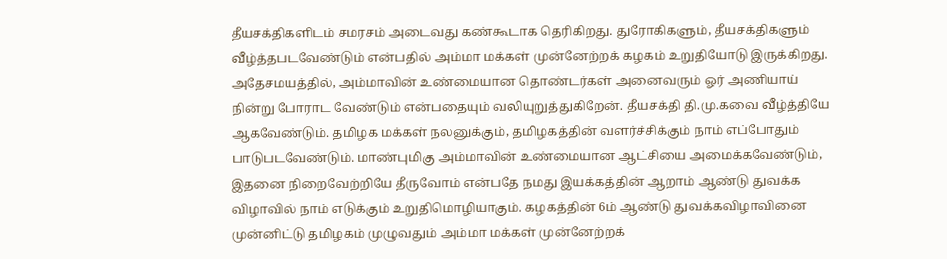தீயசக்திகளிடம் சமரசம் அடைவது கண்கூடாக தெரிகிறது. துரோகிகளும், தீயசக்திகளும் வீழ்த்தபடவேண்டும் என்பதில் அம்மா மக்கள் முன்னேற்றக் கழகம் உறுதியோடு இருக்கிறது. அதேசமயத்தில், அம்மாவின் உண்மையான தொண்டர்கள் அனைவரும் ஓர் அணியாய் நின்று போராட வேண்டும் என்பதையும் வலியுறுத்துகிறேன். தீயசக்தி தி.மு.கவை வீழ்த்தியே ஆகவேண்டும். தமிழக மக்கள் நலனுக்கும், தமிழகத்தின் வளர்ச்சிக்கும் நாம் எப்போதும் பாடுபடவேண்டும். மாண்புமிகு அம்மாவின் உண்மையான ஆட்சியை அமைக்கவேண்டும், இதனை நிறைவேற்றியே தீருவோம் என்பதே நமது இயக்கத்தின் ஆறாம் ஆண்டு துவக்க விழாவில் நாம் எடுக்கும் உறுதிமொழியாகும். கழகத்தின் 6ம் ஆண்டு துவக்கவிழாவினை முன்னிட்டு தமிழகம் முழுவதும் அம்மா மக்கள் முன்னேற்றக்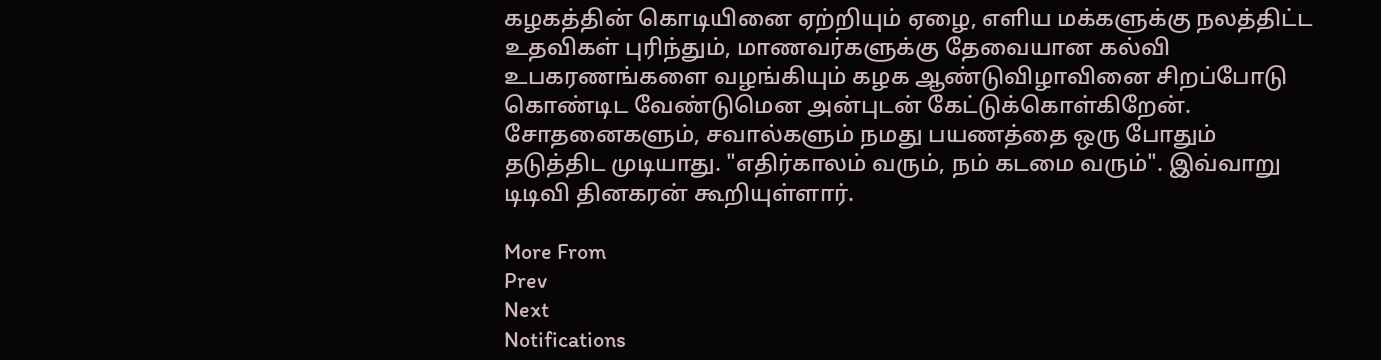கழகத்தின் கொடியினை ஏற்றியும் ஏழை, எளிய மக்களுக்கு நலத்திட்ட உதவிகள் புரிந்தும், மாணவர்களுக்கு தேவையான கல்வி உபகரணங்களை வழங்கியும் கழக ஆண்டுவிழாவினை சிறப்போடு கொண்டிட வேண்டுமென அன்புடன் கேட்டுக்கொள்கிறேன். சோதனைகளும், சவால்களும் நமது பயணத்தை ஒரு போதும் தடுத்திட முடியாது. "எதிர்காலம் வரும், நம் கடமை வரும்". இவ்வாறு டிடிவி தினகரன் கூறியுள்ளார்.

More From
Prev
Next
Notifications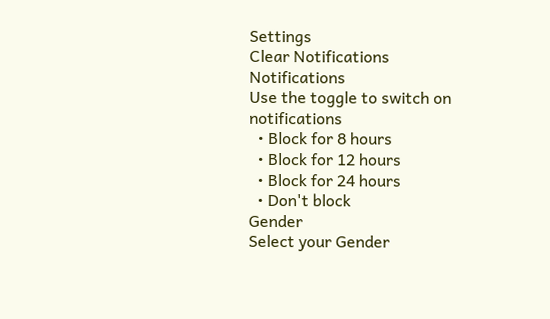Settings
Clear Notifications
Notifications
Use the toggle to switch on notifications
  • Block for 8 hours
  • Block for 12 hours
  • Block for 24 hours
  • Don't block
Gender
Select your Gender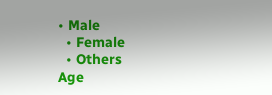• Male
  • Female
  • Others
Age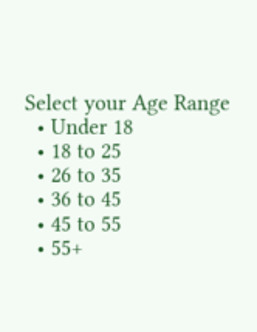Select your Age Range
  • Under 18
  • 18 to 25
  • 26 to 35
  • 36 to 45
  • 45 to 55
  • 55+